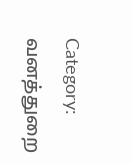Category: வனத்துறை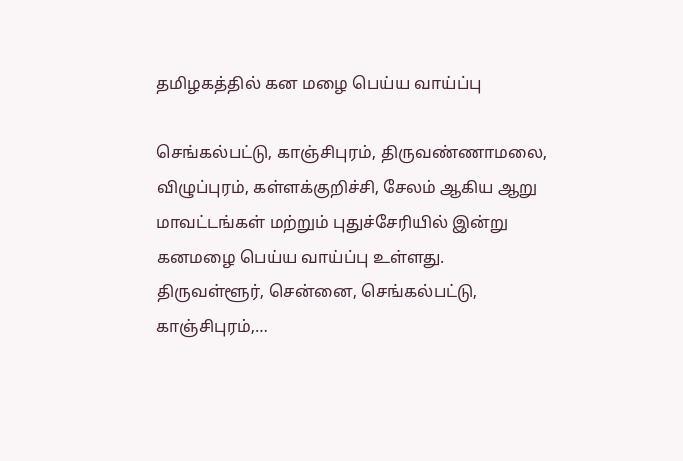தமிழகத்தில் கன மழை பெய்ய வாய்ப்பு

செங்கல்பட்டு, காஞ்சிபுரம், திருவண்ணாமலை, விழுப்புரம், கள்ளக்குறிச்சி, சேலம் ஆகிய ஆறு மாவட்டங்கள் மற்றும் புதுச்சேரியில் இன்று கனமழை பெய்ய வாய்ப்பு உள்ளது. திருவள்ளூர், சென்னை, செங்கல்பட்டு, காஞ்சிபுரம்,…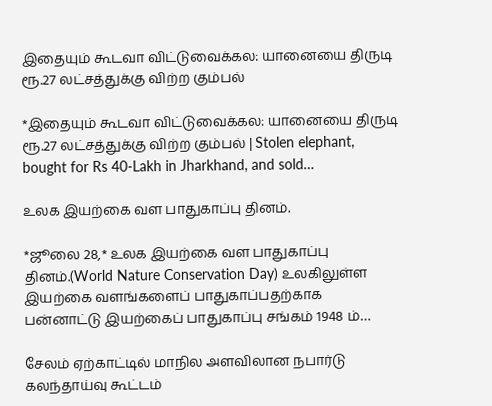இதையும் கூடவா விட்டுவைக்கல: யானையை திருடி ரூ.27 லட்சத்துக்கு விற்ற கும்பல்

*இதையும் கூடவா விட்டுவைக்கல: யானையை திருடி ரூ.27 லட்சத்துக்கு விற்ற கும்பல் | Stolen elephant, bought for Rs 40-Lakh in Jharkhand, and sold…

உலக இயற்கை வள பாதுகாப்பு தினம்.

*ஜூலை 28,* உலக இயற்கை வள பாதுகாப்பு தினம்.(World Nature Conservation Day) உலகிலுள்ள இயற்கை வளங்களைப் பாதுகாப்பதற்காக பன்னாட்டு இயற்கைப் பாதுகாப்பு சங்கம் 1948 ம்…

சேலம் ஏற்காட்டில் மாநில அளவிலான நபார்டு கலந்தாய்வு கூட்டம்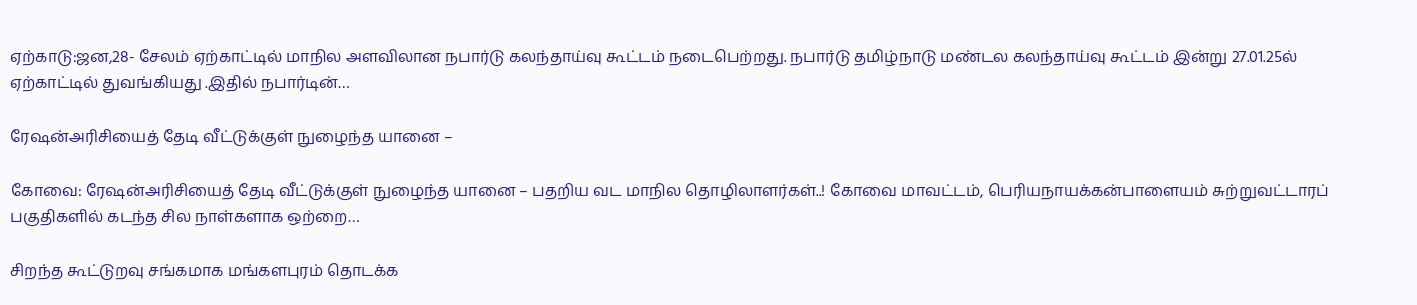ஏற்காடு:ஜன,28- சேலம் ஏற்காட்டில் மாநில அளவிலான நபார்டு கலந்தாய்வு கூட்டம் நடைபெற்றது. நபார்டு தமிழ்நாடு மண்டல கலந்தாய்வு கூட்டம் இன்று 27.01.25ல் ஏற்காட்டில் துவங்கியது .இதில் நபார்டின்…

ரேஷன்அரிசியைத் தேடி வீட்டுக்குள் நுழைந்த யானை –

கோவை: ரேஷன்அரிசியைத் தேடி வீட்டுக்குள் நுழைந்த யானை – பதறிய வட மாநில தொழிலாளர்கள்..! கோவை மாவட்டம், பெரியநாயக்கன்பாளையம் சுற்றுவட்டாரப் பகுதிகளில் கடந்த சில நாள்களாக ஒற்றை…

சிறந்த கூட்டுறவு சங்கமாக மங்களபுரம் தொடக்க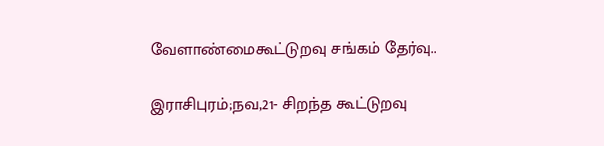வேளாண்மைகூட்டுறவு சங்கம் தேர்வு..

இராசிபுரம்;நவ,21- சிறந்த கூட்டுறவு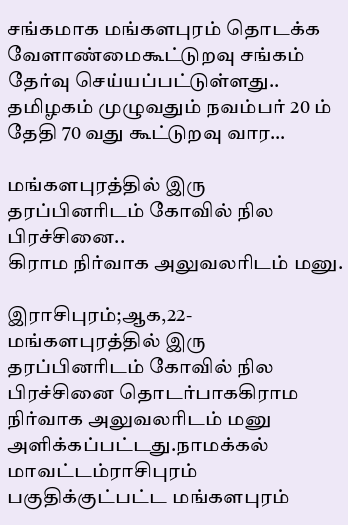சங்கமாக மங்களபுரம் தொடக்க வேளாண்மைகூட்டுறவு சங்கம் தேர்வு செய்யப்பட்டுள்ளது.. தமிழகம் முழுவதும் நவம்பர் 20 ம் தேதி 70 வது கூட்டுறவு வார…

மங்களபுரத்தில் இரு தரப்பினரிடம் கோவில் நில பிரச்சினை..
கிராம நிர்வாக அலுவலரிடம் மனு.

இராசிபுரம்;ஆக,22- மங்களபுரத்தில் இரு தரப்பினரிடம் கோவில் நில பிரச்சினை தொடர்பாககிராம நிர்வாக அலுவலரிடம் மனு அளிக்கப்பட்டது.நாமக்கல் மாவட்டம்ராசிபுரம் பகுதிக்குட்பட்ட மங்களபுரம்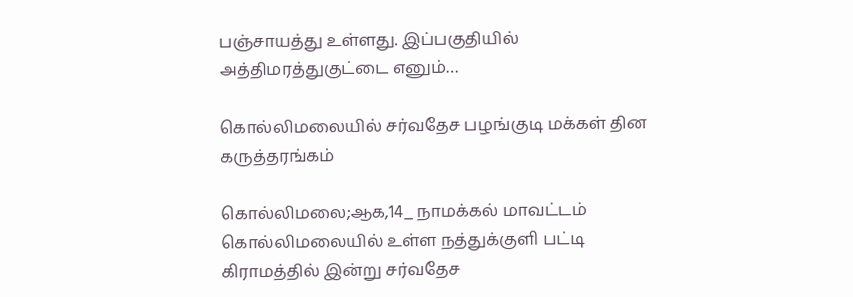பஞ்சாயத்து உள்ளது. இப்பகுதியில் அத்திமரத்துகுட்டை எனும்…

கொல்லிமலையில் சர்வதேச பழங்குடி மக்கள் தின கருத்தரங்கம்

கொல்லிமலை;ஆக,14_ நாமக்கல் மாவட்டம் கொல்லிமலையில் உள்ள நத்துக்குளி பட்டி கிராமத்தில் இன்று சர்வதேச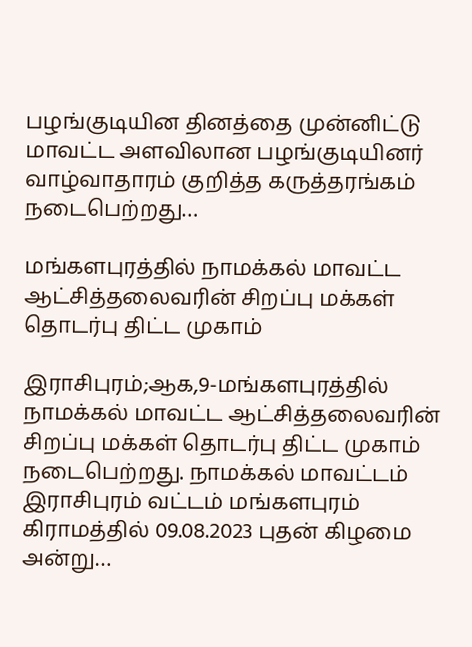பழங்குடியின தினத்தை முன்னிட்டு மாவட்ட அளவிலான பழங்குடியினர் வாழ்வாதாரம் குறித்த கருத்தரங்கம் நடைபெற்றது…

மங்களபுரத்தில் நாமக்கல் மாவட்ட ஆட்சித்தலைவரின் சிறப்பு மக்கள் தொடர்பு திட்ட முகாம்

இராசிபுரம்;ஆக,9-மங்களபுரத்தில் நாமக்கல் மாவட்ட ஆட்சித்தலைவரின் சிறப்பு மக்கள் தொடர்பு திட்ட முகாம் நடைபெற்றது. நாமக்கல் மாவட்டம் இராசிபுரம் வட்டம் மங்களபுரம் கிராமத்தில் 09.08.2023 புதன் கிழமை அன்று…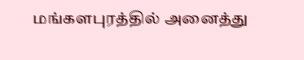மங்களபுரத்தில் அனைத்து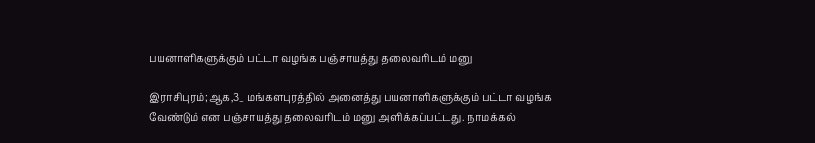பயனாளிகளுக்கும் பட்டா வழங்க பஞ்சாயத்து தலைவரிடம் மனு

இராசிபுரம்;ஆக,3_ மங்களபுரத்தில் அனைத்து பயனாளிகளுக்கும் பட்டா வழங்க வேண்டும் என பஞ்சாயத்து தலைவரிடம் மனு அளிக்கப்பட்டது. நாமக்கல்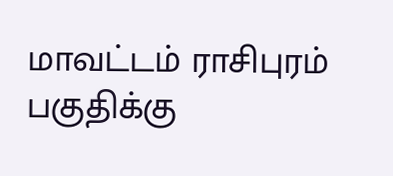மாவட்டம் ராசிபுரம் பகுதிக்கு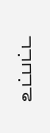உட்பட்ட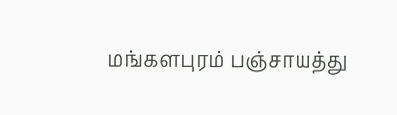மங்களபுரம் பஞ்சாயத்து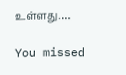உள்ளது.…

You missed